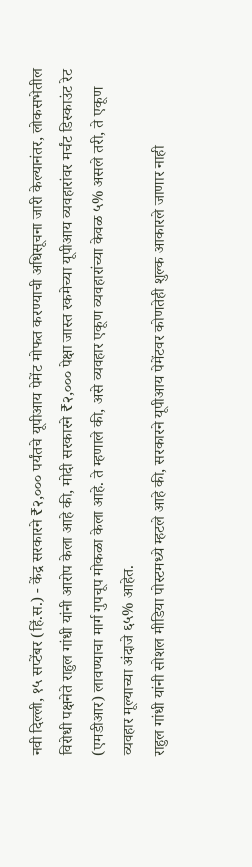नवी दिल्ली, १५ सप्टेंबर (हिं.स.) - केंद्र सरकारने ₹२,००० पर्यंतचे यूपीआय पेमेंट मोफत करण्याची अधिसूचना जारी केल्यानंतर, लोकसभेतील विरोधी पक्षनेते राहुल गांधी यांनी आरोप केला आहे की, मोदी सरकारने ₹२,००० पेक्षा जास्त रकमेच्या यूपीआय व्यवहारांवर मर्चंट डिस्काउंट रेट (एमडीआर) लावण्याचा मार्ग गुपचूप मोकळा केला आहे. ते म्हणाले की, असे व्यवहार एकूण व्यवहारांच्या केवळ ५% असले तरी, ते एकूण व्यवहार मूल्याच्या अंदाजे ६५% आहेत.
राहुल गांधी यांनी सोशल मीडिया पोस्टमध्ये म्हटले आहे की, सरकारने यूपीआय पेमेंटवर कोणतेही शुल्क आकारले जाणार नाही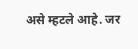असे म्हटले आहे. जर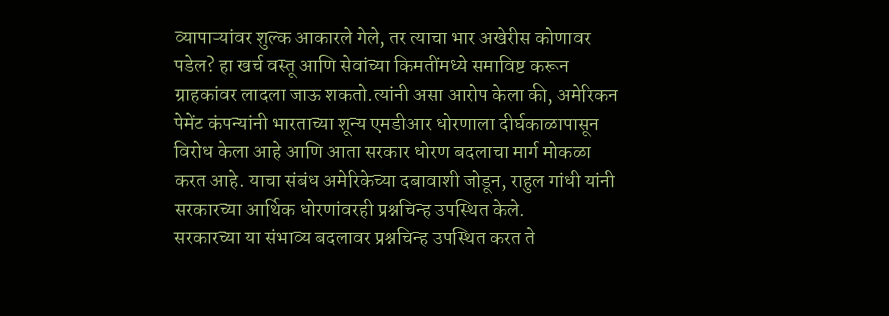व्यापाऱ्यांवर शुल्क आकारले गेले, तर त्याचा भार अखेरीस कोणावर पडेल? हा खर्च वस्तू आणि सेवांच्या किमतींमध्ये समाविष्ट करून ग्राहकांवर लादला जाऊ शकतो.त्यांनी असा आरोप केला की, अमेरिकन पेमेंट कंपन्यांनी भारताच्या शून्य एमडीआर धोरणाला दीर्घकाळापासून विरोध केला आहे आणि आता सरकार धोरण बदलाचा मार्ग मोकळा करत आहे. याचा संबंध अमेरिकेच्या दबावाशी जोडून, राहुल गांधी यांनी सरकारच्या आर्थिक धोरणांवरही प्रश्नचिन्ह उपस्थित केले.
सरकारच्या या संभाव्य बदलावर प्रश्नचिन्ह उपस्थित करत ते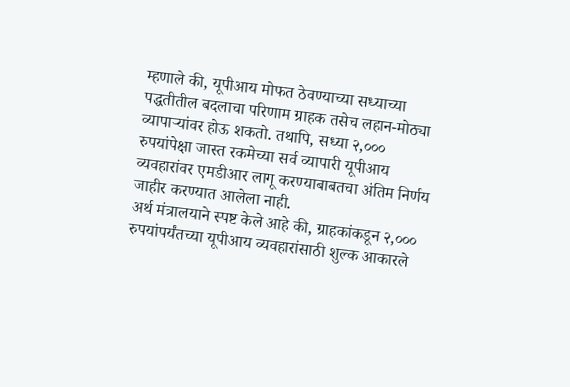म्हणाले की, यूपीआय मोफत ठेवण्याच्या सध्याच्या पद्धतीतील बदलाचा परिणाम ग्राहक तसेच लहान-मोठ्या व्यापाऱ्यांवर होऊ शकतो. तथापि, सध्या २,००० रुपयांपेक्षा जास्त रकमेच्या सर्व व्यापारी यूपीआय व्यवहारांवर एमडीआर लागू करण्याबाबतचा अंतिम निर्णय जाहीर करण्यात आलेला नाही.
अर्थ मंत्रालयाने स्पष्ट केले आहे की, ग्राहकांकडून २,००० रुपयांपर्यंतच्या यूपीआय व्यवहारांसाठी शुल्क आकारले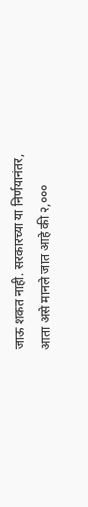जाऊ शकत नाही. सरकारच्या या निर्णयानंतर, आता असे मानले जात आहे की २,०००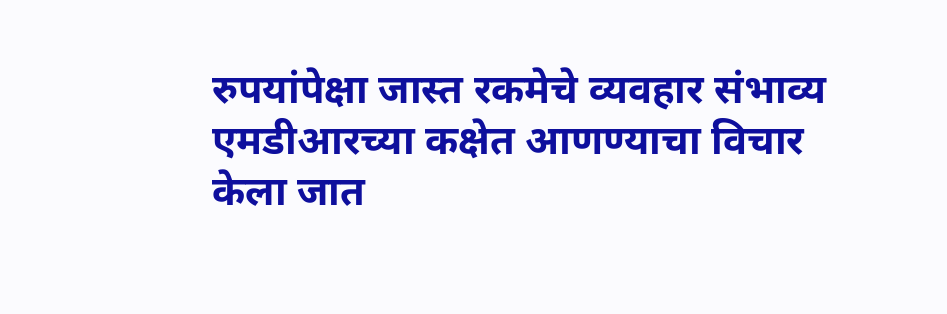रुपयांपेक्षा जास्त रकमेचे व्यवहार संभाव्य एमडीआरच्या कक्षेत आणण्याचा विचार केला जात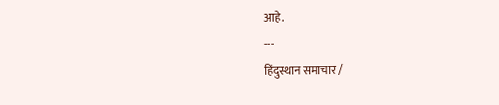आहे.
---
हिंदुस्थान समाचार /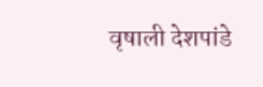वृषाली देशपांडे